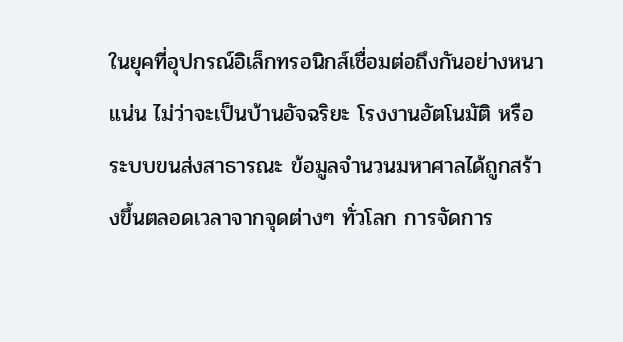ในยุคที่อุปกรณ์อิเล็กทรอนิกส์เชื่อมต่อถึงกันอย่างหนาแน่น ไม่ว่าจะเป็นบ้านอัจฉริยะ โรงงานอัตโนมัติ หรือระบบขนส่งสาธารณะ ข้อมูลจำนวนมหาศาลได้ถูกสร้างขึ้นตลอดเวลาจากจุดต่างๆ ทั่วโลก การจัดการ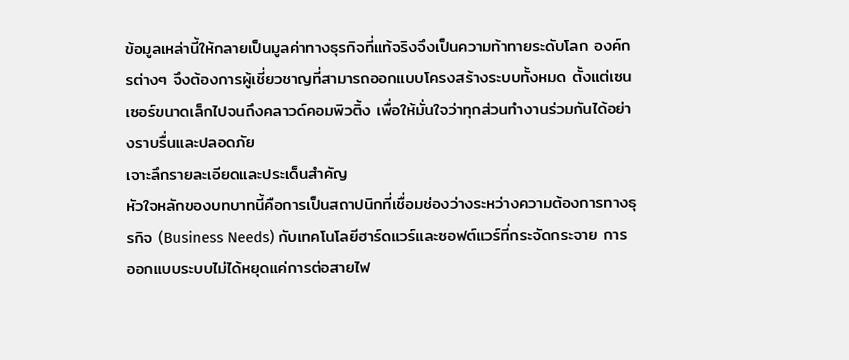ข้อมูลเหล่านี้ให้กลายเป็นมูลค่าทางธุรกิจที่แท้จริงจึงเป็นความท้าทายระดับโลก องค์กรต่างๆ จึงต้องการผู้เชี่ยวชาญที่สามารถออกแบบโครงสร้างระบบทั้งหมด ตั้งแต่เซนเซอร์ขนาดเล็กไปจนถึงคลาวด์คอมพิวติ้ง เพื่อให้มั่นใจว่าทุกส่วนทำงานร่วมกันได้อย่างราบรื่นและปลอดภัย
เจาะลึกรายละเอียดและประเด็นสำคัญ
หัวใจหลักของบทบาทนี้คือการเป็นสถาปนิกที่เชื่อมช่องว่างระหว่างความต้องการทางธุรกิจ (Business Needs) กับเทคโนโลยีฮาร์ดแวร์และซอฟต์แวร์ที่กระจัดกระจาย การออกแบบระบบไม่ได้หยุดแค่การต่อสายไฟ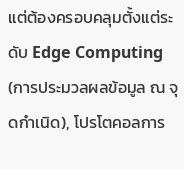แต่ต้องครอบคลุมตั้งแต่ระดับ Edge Computing (การประมวลผลข้อมูล ณ จุดกำเนิด), โปรโตคอลการ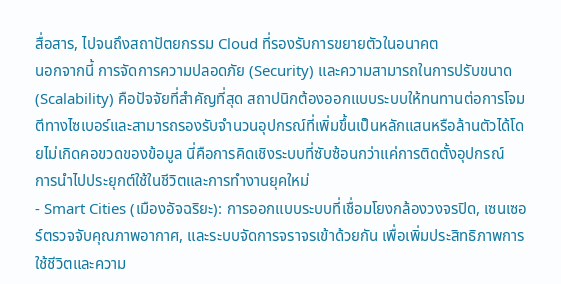สื่อสาร, ไปจนถึงสถาปัตยกรรม Cloud ที่รองรับการขยายตัวในอนาคต
นอกจากนี้ การจัดการความปลอดภัย (Security) และความสามารถในการปรับขนาด (Scalability) คือปัจจัยที่สำคัญที่สุด สถาปนิกต้องออกแบบระบบให้ทนทานต่อการโจมตีทางไซเบอร์และสามารถรองรับจำนวนอุปกรณ์ที่เพิ่มขึ้นเป็นหลักแสนหรือล้านตัวได้โดยไม่เกิดคอขวดของข้อมูล นี่คือการคิดเชิงระบบที่ซับซ้อนกว่าแค่การติดตั้งอุปกรณ์
การนำไปประยุกต์ใช้ในชีวิตและการทำงานยุคใหม่
- Smart Cities (เมืองอัจฉริยะ): การออกแบบระบบที่เชื่อมโยงกล้องวงจรปิด, เซนเซอร์ตรวจจับคุณภาพอากาศ, และระบบจัดการจราจรเข้าด้วยกัน เพื่อเพิ่มประสิทธิภาพการใช้ชีวิตและความ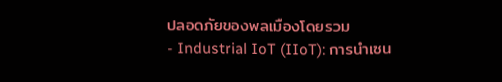ปลอดภัยของพลเมืองโดยรวม
- Industrial IoT (IIoT): การนำเซน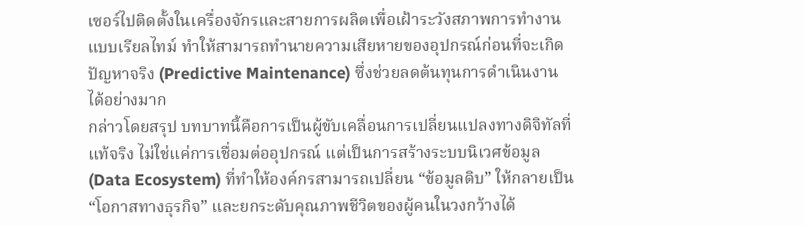เซอร์ไปติดตั้งในเครื่องจักรและสายการผลิตเพื่อเฝ้าระวังสภาพการทำงานแบบเรียลไทม์ ทำให้สามารถทำนายความเสียหายของอุปกรณ์ก่อนที่จะเกิดปัญหาจริง (Predictive Maintenance) ซึ่งช่วยลดต้นทุนการดำเนินงานได้อย่างมาก
กล่าวโดยสรุป บทบาทนี้คือการเป็นผู้ขับเคลื่อนการเปลี่ยนแปลงทางดิจิทัลที่แท้จริง ไม่ใช่แค่การเชื่อมต่ออุปกรณ์ แต่เป็นการสร้างระบบนิเวศข้อมูล (Data Ecosystem) ที่ทำให้องค์กรสามารถเปลี่ยน “ข้อมูลดิบ” ให้กลายเป็น “โอกาสทางธุรกิจ” และยกระดับคุณภาพชีวิตของผู้คนในวงกว้างได้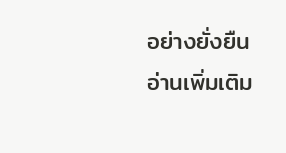อย่างยั่งยืน
อ่านเพิ่มเติม